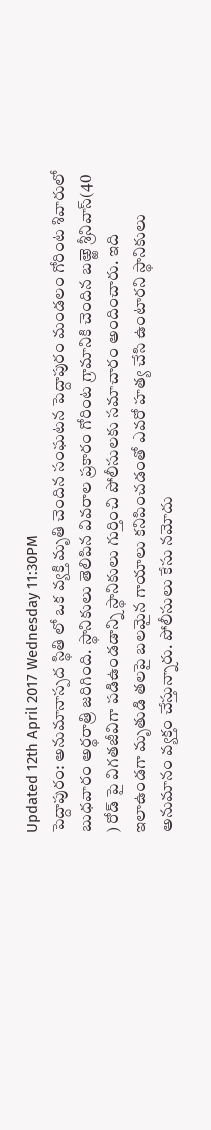Updated 12th April 2017 Wednesday 11:30PM
పెద్దాపురం: అనుమానాస్పద స్థితి లో ఒక వ్యక్తి మృతి చెందిన సంఘటన పెద్దాపురం మండలం గోరింట శివారులో బుధవారం అర్థరాత్రి జరిగింది. స్థానికులు తెలిపిన వివరాల ప్రకారం గోరింట గ్రామానికి చెందిన బఱ్ఱె శ్రీనివాస్(40 ) రోడ్ పై విగతజీవిగా పడిఉండడాన్ని స్థానికులు గుర్తించి పోలీసులకు సమాచారం అందించారు. ఇది ఇలాఉండగా మృతుడి తలపై బలమైన గాయాలు కనిపించడంతో ఎవరో హత్య చేసి ఉంటారని స్థానికులు అనుమానం వ్యక్తం చేస్తున్నారు. పోలీసులు కేసు నమోదు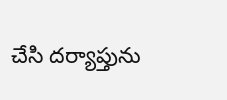చేసి దర్యాప్తును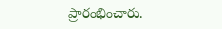ప్రారంభించారు.